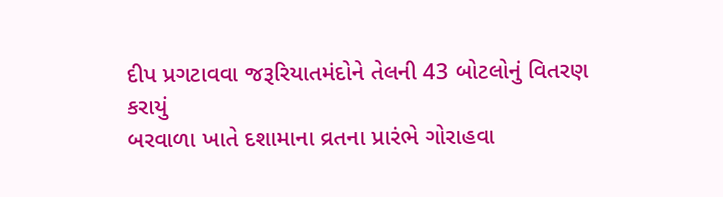દીપ પ્રગટાવવા જરૂરિયાતમંદોને તેલની 43 બોટલોનું વિતરણ કરાયું
બરવાળા ખાતે દશામાના વ્રતના પ્રારંભે ગોરાહવા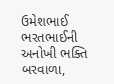ઉમેશભાઈ ભરતભાઈની અનોખી ભક્તિ બરવાળા,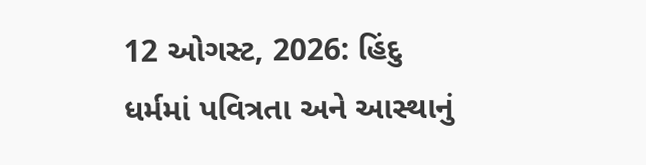12 ઓગસ્ટ, 2026: હિંદુ ધર્મમાં પવિત્રતા અને આસ્થાનું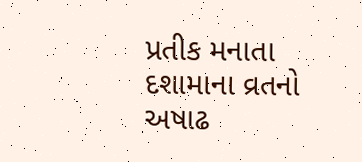પ્રતીક મનાતા દશામાના વ્રતનો અષાઢ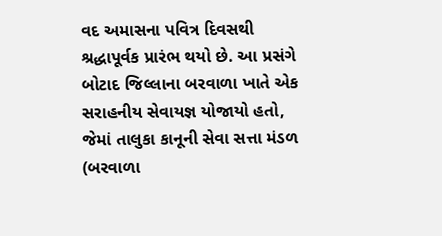વદ અમાસના પવિત્ર દિવસથી શ્રદ્ધાપૂર્વક પ્રારંભ થયો છે. આ પ્રસંગે બોટાદ જિલ્લાના બરવાળા ખાતે એક સરાહનીય સેવાયજ્ઞ યોજાયો હતો, જેમાં તાલુકા કાનૂની સેવા સત્તા મંડળ (બરવાળા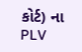કોર્ટ) ના PLV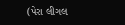(પેરા લીગલ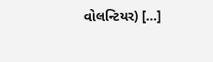વોલન્ટિયર) […]